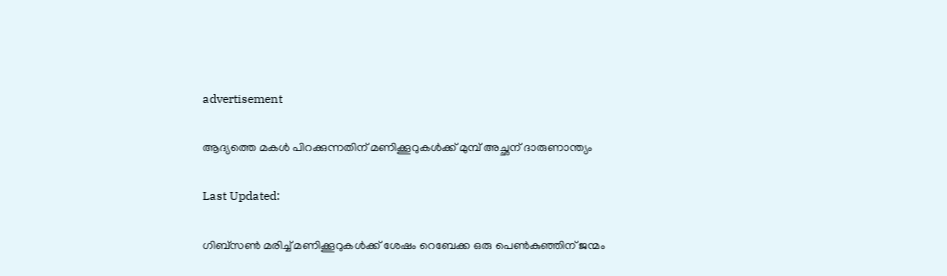advertisement

ആദ്യത്തെ മകള്‍ പിറക്കുന്നതിന് മണിക്കൂറുകള്‍ക്ക് മുമ്പ് അച്ഛന് ദാരുണാന്ത്യം

Last Updated:

ഗിബ്‌സണ്‍ മരിച്ച് മണിക്കൂറുകള്‍ക്ക് ശേഷം റെബേക്ക ഒരു പെണ്‍കുഞ്ഞിന് ജന്മം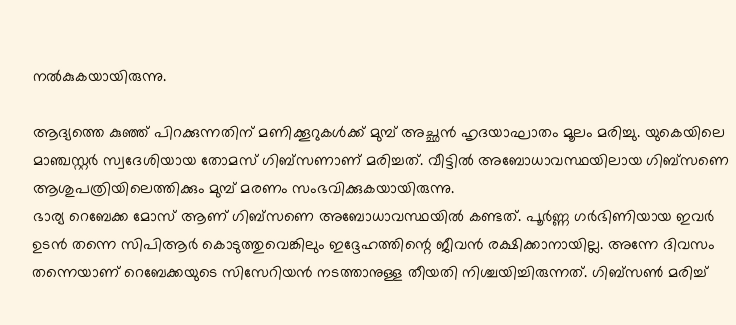നല്‍കുകയായിരുന്നു.

ആദ്യത്തെ കുഞ്ഞ് പിറക്കുന്നതിന് മണിക്കൂറുകള്‍ക്ക് മുമ്പ് അച്ഛന്‍ ഹൃദയാഘാതം മൂലം മരിച്ചു. യുകെയിലെ മാഞ്ചസ്റ്റര്‍ സ്വദേശിയായ തോമസ് ഗിബ്‌സണാണ് മരിച്ചത്. വീട്ടില്‍ അബോധാവസ്ഥയിലായ ഗിബ്‌സണെ ആശുപത്രിയിലെത്തിക്കും മുമ്പ് മരണം സംഭവിക്കുകയായിരുന്നു.
ഭാര്യ റെബേക്ക മോസ് ആണ് ഗിബ്‌സണെ അബോധാവസ്ഥയില്‍ കണ്ടത്. പൂര്‍ണ്ണ ഗര്‍ഭിണിയായ ഇവര്‍ ഉടന്‍ തന്നെ സിപിആര്‍ കൊടുത്തുവെങ്കിലും ഇദ്ദേഹത്തിന്റെ ജീവന്‍ രക്ഷിക്കാനായില്ല. അന്നേ ദിവസം തന്നെയാണ് റെബേക്കയുടെ സിസേറിയന്‍ നടത്താനുള്ള തീയതി നിശ്ചയിച്ചിരുന്നത്. ഗിബ്‌സണ്‍ മരിച്ച്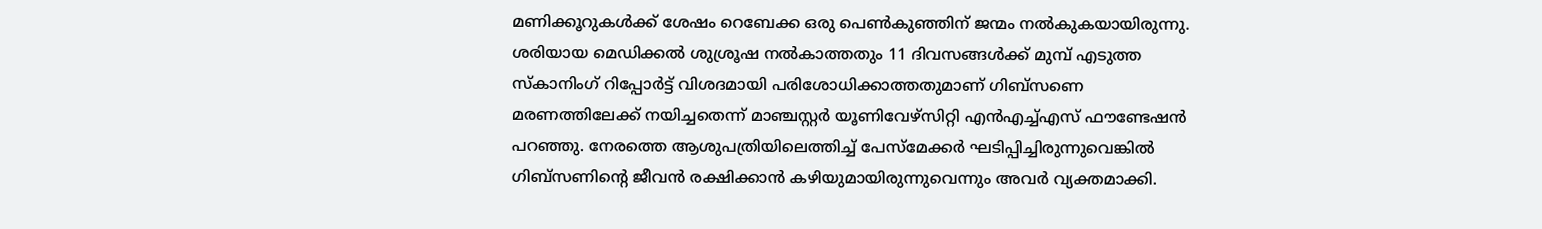മണിക്കൂറുകള്‍ക്ക് ശേഷം റെബേക്ക ഒരു പെണ്‍കുഞ്ഞിന് ജന്മം നല്‍കുകയായിരുന്നു.
ശരിയായ മെഡിക്കല്‍ ശുശ്രൂഷ നല്‍കാത്തതും 11 ദിവസങ്ങള്‍ക്ക് മുമ്പ് എടുത്ത സ്‌കാനിംഗ് റിപ്പോര്‍ട്ട് വിശദമായി പരിശോധിക്കാത്തതുമാണ് ഗിബ്‌സണെ മരണത്തിലേക്ക് നയിച്ചതെന്ന് മാഞ്ചസ്റ്റര്‍ യൂണിവേഴ്‌സിറ്റി എന്‍എച്ച്എസ് ഫൗണ്ടേഷന്‍ പറഞ്ഞു. നേരത്തെ ആശുപത്രിയിലെത്തിച്ച് പേസ്‌മേക്കര്‍ ഘടിപ്പിച്ചിരുന്നുവെങ്കില്‍ ഗിബ്‌സണിന്റെ ജീവന്‍ രക്ഷിക്കാന്‍ കഴിയുമായിരുന്നുവെന്നും അവര്‍ വ്യക്തമാക്കി.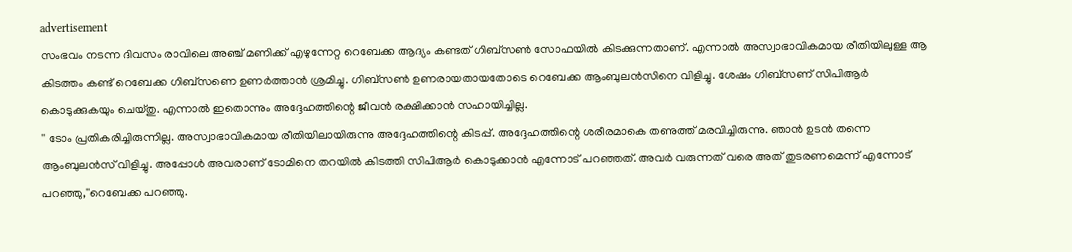advertisement
സംഭവം നടന്ന ദിവസം രാവിലെ അഞ്ച് മണിക്ക് എഴുന്നേറ്റ റെബേക്ക ആദ്യം കണ്ടത് ഗിബ്‌സണ്‍ സോഫയില്‍ കിടക്കുന്നതാണ്. എന്നാല്‍ അസ്വാഭാവികമായ രീതിയിലുള്ള ആ കിടത്തം കണ്ട് റെബേക്ക ഗിബ്‌സണെ ഉണര്‍ത്താന്‍ ശ്രമിച്ചു. ഗിബ്‌സണ്‍ ഉണരായതായതോടെ റെബേക്ക ആംബുലന്‍സിനെ വിളിച്ചു. ശേഷം ഗിബ്‌സണ് സിപിആര്‍ കൊടുക്കുകയും ചെയ്തു. എന്നാല്‍ ഇതൊന്നും അദ്ദേഹത്തിന്റെ ജീവന്‍ രക്ഷിക്കാന്‍ സഹായിച്ചില്ല.
'' ടോം പ്രതികരിച്ചിരുന്നില്ല. അസ്വാഭാവികമായ രീതിയിലായിരുന്നു അദ്ദേഹത്തിന്റെ കിടപ്പ്. അദ്ദേഹത്തിന്റെ ശരീരമാകെ തണുത്ത് മരവിച്ചിരുന്നു. ഞാന്‍ ഉടന്‍ തന്നെ ആംബുലന്‍സ് വിളിച്ചു. അപ്പോള്‍ അവരാണ് ടോമിനെ തറയില്‍ കിടത്തി സിപിആര്‍ കൊടുക്കാന്‍ എന്നോട് പറഞ്ഞത്. അവര്‍ വരുന്നത് വരെ അത് തുടരണമെന്ന് എന്നോട് പറഞ്ഞു,''റെബേക്ക പറഞ്ഞു.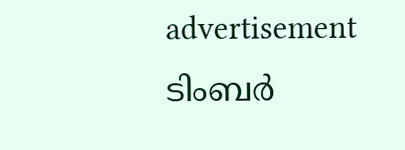advertisement
ടിംബര്‍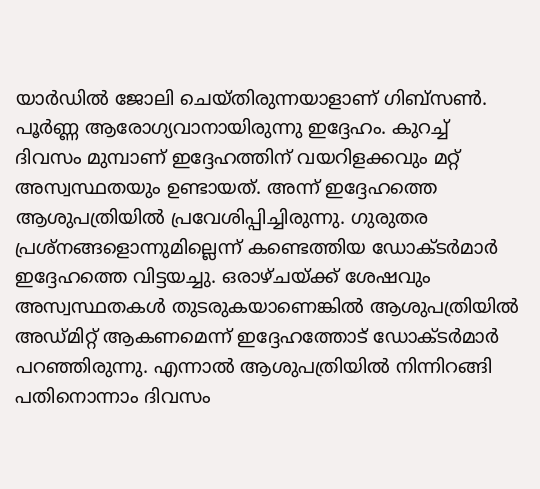യാര്‍ഡില്‍ ജോലി ചെയ്തിരുന്നയാളാണ് ഗിബ്‌സണ്‍. പൂര്‍ണ്ണ ആരോഗ്യവാനായിരുന്നു ഇദ്ദേഹം. കുറച്ച് ദിവസം മുമ്പാണ് ഇദ്ദേഹത്തിന് വയറിളക്കവും മറ്റ് അസ്വസ്ഥതയും ഉണ്ടായത്. അന്ന് ഇദ്ദേഹത്തെ ആശുപത്രിയില്‍ പ്രവേശിപ്പിച്ചിരുന്നു. ഗുരുതര പ്രശ്‌നങ്ങളൊന്നുമില്ലെന്ന് കണ്ടെത്തിയ ഡോക്ടര്‍മാര്‍ ഇദ്ദേഹത്തെ വിട്ടയച്ചു. ഒരാഴ്ചയ്ക്ക് ശേഷവും അസ്വസ്ഥതകള്‍ തുടരുകയാണെങ്കില്‍ ആശുപത്രിയില്‍ അഡ്മിറ്റ് ആകണമെന്ന് ഇദ്ദേഹത്തോട് ഡോക്ടര്‍മാര്‍ പറഞ്ഞിരുന്നു. എന്നാല്‍ ആശുപത്രിയില്‍ നിന്നിറങ്ങി പതിനൊന്നാം ദിവസം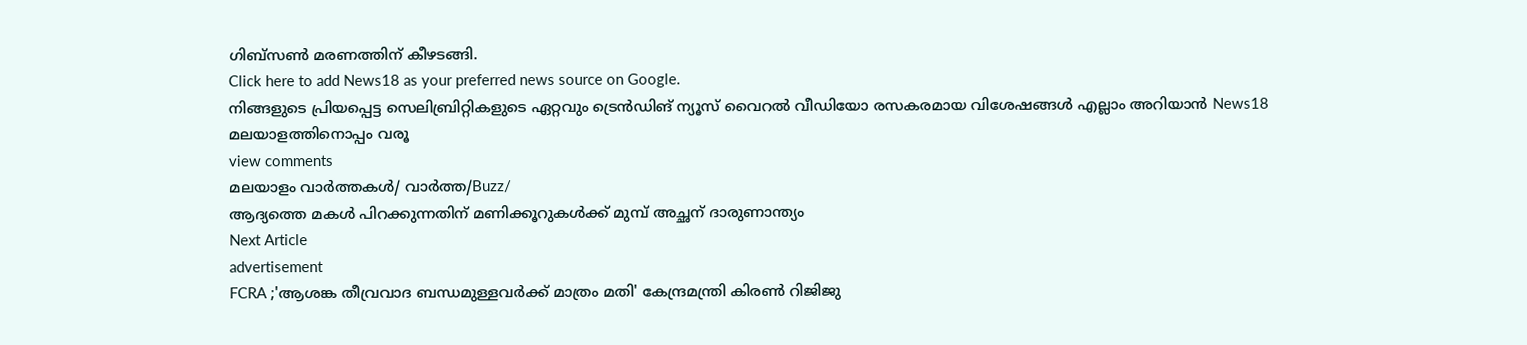ഗിബ്‌സണ്‍ മരണത്തിന് കീഴടങ്ങി.
Click here to add News18 as your preferred news source on Google.
നിങ്ങളുടെ പ്രിയപ്പെട്ട സെലിബ്രിറ്റികളുടെ ഏറ്റവും ട്രെൻഡിങ് ന്യൂസ് വൈറൽ വീഡിയോ രസകരമായ വിശേഷങ്ങൾ എല്ലാം അറിയാൻ News18 മലയാളത്തിനൊപ്പം വരൂ
view comments
മലയാളം വാർത്തകൾ/ വാർത്ത/Buzz/
ആദ്യത്തെ മകള്‍ പിറക്കുന്നതിന് മണിക്കൂറുകള്‍ക്ക് മുമ്പ് അച്ഛന് ദാരുണാന്ത്യം
Next Article
advertisement
FCRA ;'ആശങ്ക തീവ്രവാദ ബന്ധമുള്ളവർക്ക് മാത്രം മതി' കേന്ദ്രമന്ത്രി കിരണ്‍ റിജിജു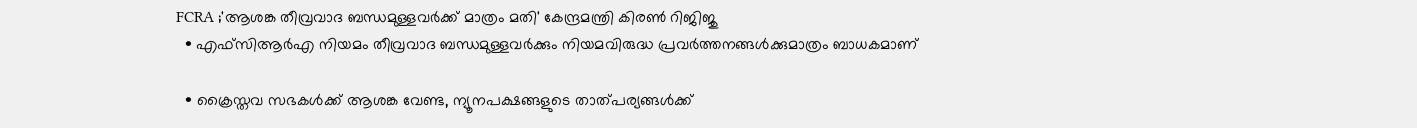FCRA ;'ആശങ്ക തീവ്രവാദ ബന്ധമുള്ളവർക്ക് മാത്രം മതി' കേന്ദ്രമന്ത്രി കിരണ്‍ റിജിജു
  • എഫ്‌സിആർഎ നിയമം തീവ്രവാദ ബന്ധമുള്ളവർക്കും നിയമവിരുദ്ധ പ്രവർത്തനങ്ങൾക്കുമാത്രം ബാധകമാണ്

  • ക്രൈസ്തവ സഭകൾക്ക് ആശങ്ക വേണ്ട, ന്യൂനപക്ഷങ്ങളുടെ താത്പര്യങ്ങൾക്ക്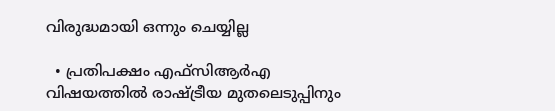വിരുദ്ധമായി ഒന്നും ചെയ്യില്ല

  • പ്രതിപക്ഷം എഫ്‌സിആർഎ വിഷയത്തിൽ രാഷ്ട്രീയ മുതലെടുപ്പിനും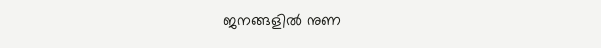ജനങ്ങളിൽ നുണ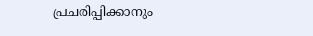പ്രചരിപ്പിക്കാനും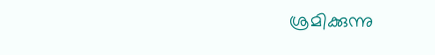ശ്രമിക്കുന്നു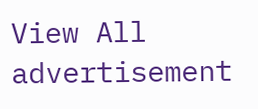View All
advertisement